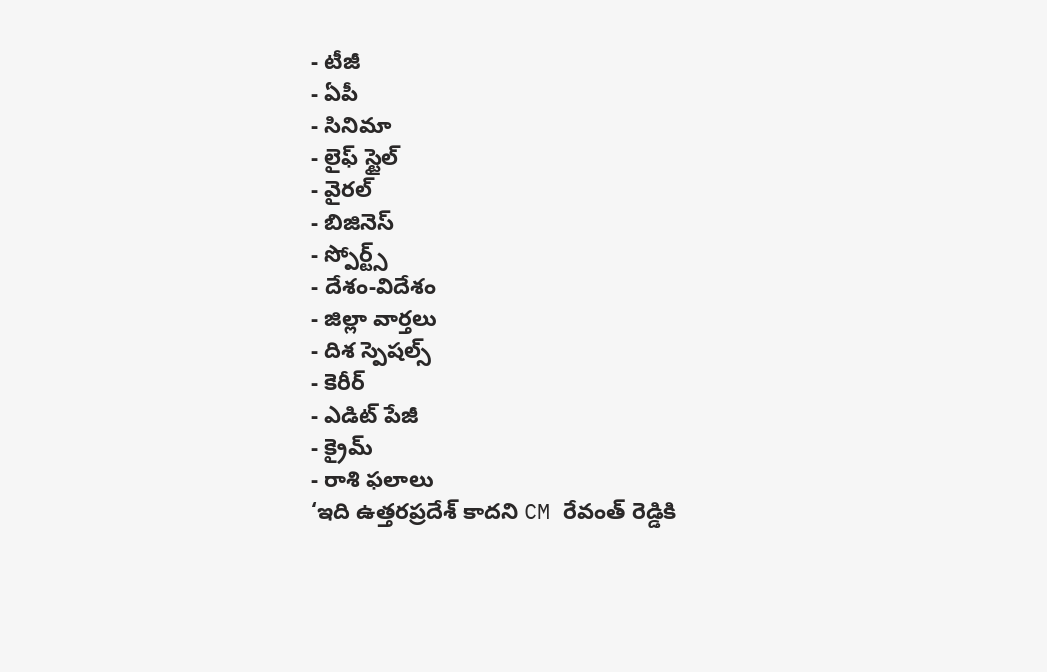- టీజీ
- ఏపీ
- సినిమా
- లైఫ్ స్టైల్
- వైరల్
- బిజినెస్
- స్పోర్ట్స్
- దేశం-విదేశం
- జిల్లా వార్తలు
- దిశ స్పెషల్స్
- కెరీర్
- ఎడిట్ పేజీ
- క్రైమ్
- రాశి ఫలాలు
‘ఇది ఉత్తరప్రదేశ్ కాదని CM రేవంత్ రెడ్డికి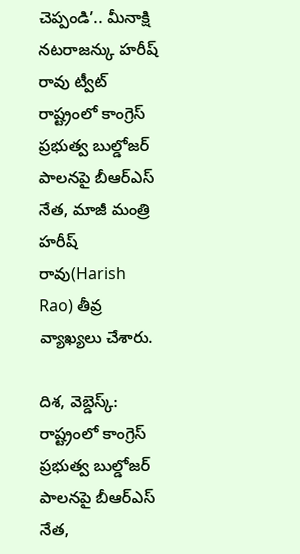చెప్పండి’.. మీనాక్షి నటరాజన్కు హరీష్ రావు ట్వీట్
రాష్ట్రంలో కాంగ్రెస్ ప్రభుత్వ బుల్డోజర్ పాలనపై బీఆర్ఎస్ నేత, మాజీ మంత్రి హరీష్ రావు(Harish Rao) తీవ్ర వ్యాఖ్యలు చేశారు.

దిశ, వెబ్డెస్క్: రాష్ట్రంలో కాంగ్రెస్ ప్రభుత్వ బుల్డోజర్ పాలనపై బీఆర్ఎస్ నేత,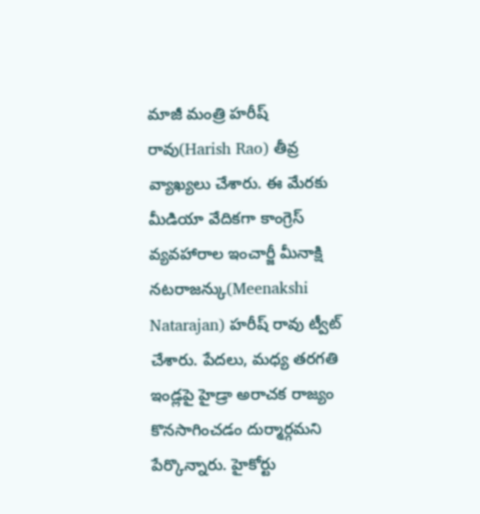మాజీ మంత్రి హరీష్ రావు(Harish Rao) తీవ్ర వ్యాఖ్యలు చేశారు. ఈ మేరకు మీడియా వేదికగా కాంగ్రెస్ వ్యవహారాల ఇంచార్జీ మీనాక్షి నటరాజన్కు(Meenakshi Natarajan) హరీష్ రావు ట్వీట్ చేశారు. పేదలు, మధ్య తరగతి ఇండ్లపై హైడ్రా అరాచక రాజ్యం కొనసాగించడం దుర్మార్గమని పేర్కొన్నారు. హైకోర్టు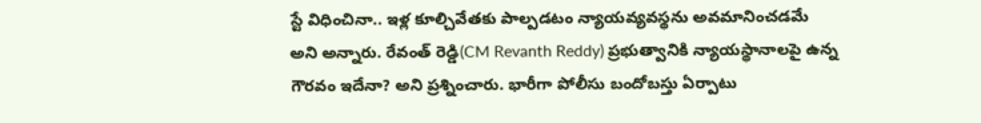స్టే విధించినా.. ఇళ్ల కూల్చివేతకు పాల్పడటం న్యాయవ్యవస్థను అవమానించడమే అని అన్నారు. రేవంత్ రెడ్డి(CM Revanth Reddy) ప్రభుత్వానికి న్యాయస్థానాలపై ఉన్న గౌరవం ఇదేనా? అని ప్రశ్నించారు. భారీగా పోలీసు బందోబస్తు ఏర్పాటు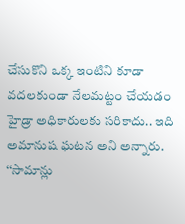చేసుకొని ఒక్క ఇంటిని కూడా వదలకుండా నేలమట్టం చేయడం హైడ్రా అధికారులకు సరికాదు.. ఇది అమానుష ఘటన అని అన్నారు.
‘‘సామాన్లు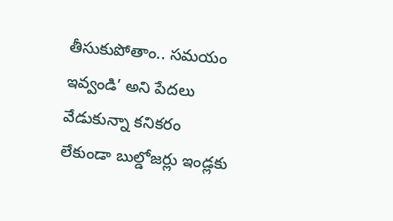తీసుకుపోతాం.. సమయం ఇవ్వండి’ అని పేదలు వేడుకున్నా కనికరం లేకుండా బుల్డోజర్లు ఇండ్లకు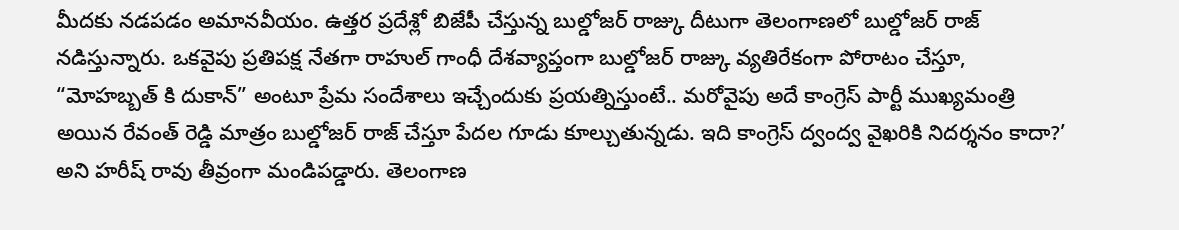మీదకు నడపడం అమానవీయం. ఉత్తర ప్రదేశ్లో బిజేపీ చేస్తున్న బుల్డోజర్ రాజ్కు దీటుగా తెలంగాణలో బుల్డోజర్ రాజ్ నడిస్తున్నారు. ఒకవైపు ప్రతిపక్ష నేతగా రాహుల్ గాంధీ దేశవ్యాప్తంగా బుల్డోజర్ రాజ్కు వ్యతిరేకంగా పోరాటం చేస్తూ, “మోహబ్బత్ కి దుకాన్” అంటూ ప్రేమ సందేశాలు ఇచ్చేందుకు ప్రయత్నిస్తుంటే.. మరోవైపు అదే కాంగ్రెస్ పార్టీ ముఖ్యమంత్రి అయిన రేవంత్ రెడ్డి మాత్రం బుల్డోజర్ రాజ్ చేస్తూ పేదల గూడు కూల్చుతున్నడు. ఇది కాంగ్రెస్ ద్వంద్వ వైఖరికి నిదర్శనం కాదా?’ అని హరీష్ రావు తీవ్రంగా మండిపడ్డారు. తెలంగాణ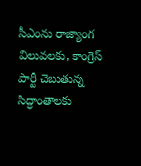సీఎంను రాజ్యాంగ విలువలకు, కాంగ్రెస్ పార్టీ చెబుతున్న సిద్ధాంతాలకు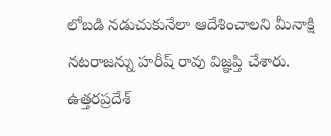లోబడి నడుచుకునేలా ఆదేశించాలని మీనాక్షి నటరాజన్ను హరీష్ రావు విజ్ఞప్తి చేశారు. ఉత్తరప్రదేశ్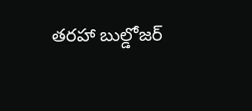తరహా బుల్డోజర్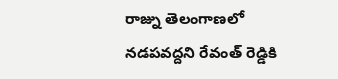రాజ్ను తెలంగాణలో నడపవద్దని రేవంత్ రెడ్డికి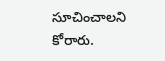సూచించాలని కోరారు.